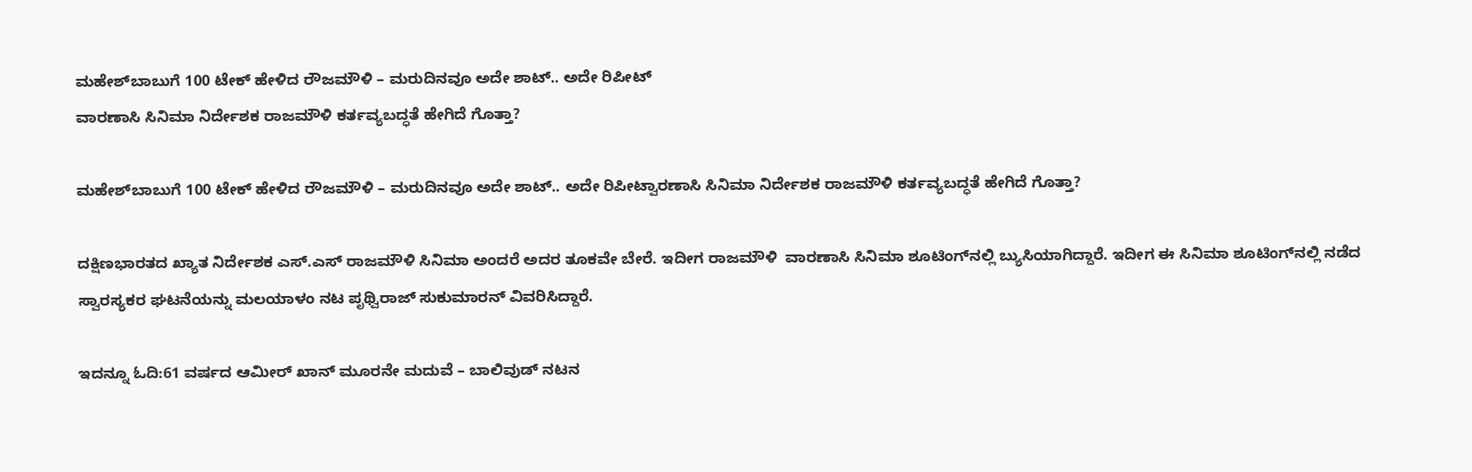ಮಹೇಶ್‌ಬಾಬುಗೆ 100 ಟೇಕ್ ಹೇಳಿದ ರೌಜಮೌಳಿ – ಮರುದಿನವೂ ಅದೇ ಶಾಟ್.. ಅದೇ ರಿಪೀಟ್
ವಾರಣಾಸಿ ಸಿನಿಮಾ ನಿರ್ದೇಶಕ ರಾಜಮೌಳಿ ಕರ್ತವ್ಯಬದ್ಧತೆ ಹೇಗಿದೆ ಗೊತ್ತಾ?

ಮಹೇಶ್‌ಬಾಬುಗೆ 100 ಟೇಕ್ ಹೇಳಿದ ರೌಜಮೌಳಿ – ಮರುದಿನವೂ ಅದೇ ಶಾಟ್.. ಅದೇ ರಿಪೀಟ್ವಾರಣಾಸಿ ಸಿನಿಮಾ ನಿರ್ದೇಶಕ ರಾಜಮೌಳಿ ಕರ್ತವ್ಯಬದ್ಧತೆ ಹೇಗಿದೆ ಗೊತ್ತಾ?

ದಕ್ಷಿಣಭಾರತದ ಖ್ಯಾತ ನಿರ್ದೇಶಕ ಎಸ್.ಎಸ್ ರಾಜಮೌಳಿ ಸಿನಿಮಾ ಅಂದರೆ ಅದರ ತೂಕವೇ ಬೇರೆ. ಇದೀಗ ರಾಜಮೌಳಿ  ವಾರಣಾಸಿ ಸಿನಿಮಾ ಶೂಟಿಂಗ್‌ನಲ್ಲಿ ಬ್ಯುಸಿಯಾಗಿದ್ದಾರೆ. ಇದೀಗ ಈ ಸಿನಿಮಾ ಶೂಟಿಂಗ್‌ನಲ್ಲಿ ನಡೆದ ಸ್ವಾರಸ್ಯಕರ ಘಟನೆಯನ್ನು ಮಲಯಾಳಂ ನಟ ಪೃಥ್ವಿರಾಜ್ ಸುಕುಮಾರನ್ ವಿವರಿಸಿದ್ದಾರೆ.

ಇದನ್ನೂ ಓದಿ:61 ವರ್ಷದ ಆಮೀರ್‌ ಖಾನ್ ಮೂರನೇ ಮದುವೆ – ಬಾಲಿವುಡ್ ನಟನ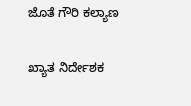ಜೊತೆ ಗೌರಿ ಕಲ್ಯಾಣ

ಖ್ಯಾತ ನಿರ್ದೇಶಕ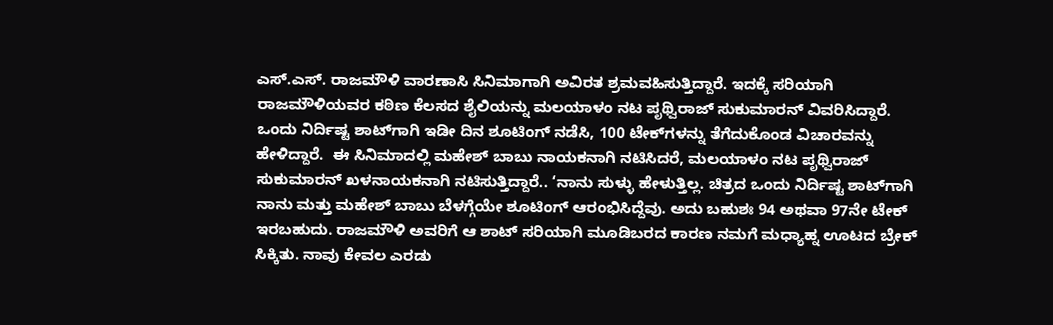ಎಸ್.ಎಸ್. ರಾಜಮೌಳಿ ವಾರಣಾಸಿ ಸಿನಿಮಾಗಾಗಿ ಅವಿರತ ಶ್ರಮವಹಿಸುತ್ತಿದ್ದಾರೆ. ಇದಕ್ಕೆ ಸರಿಯಾಗಿ ರಾಜಮೌಳಿಯವರ ಕಠಿಣ ಕೆಲಸದ ಶೈಲಿಯನ್ನು ಮಲಯಾಳಂ ನಟ ಪೃಥ್ವಿರಾಜ್ ಸುಕುಮಾರನ್ ವಿವರಿಸಿದ್ದಾರೆ. ಒಂದು ನಿರ್ದಿಷ್ಟ ಶಾಟ್‌ಗಾಗಿ ಇಡೀ ದಿನ ಶೂಟಿಂಗ್ ನಡೆಸಿ, 100 ಟೇಕ್‌ಗಳನ್ನು ತೆಗೆದುಕೊಂಡ ವಿಚಾರವನ್ನು ಹೇಳಿದ್ದಾರೆ.  ಈ ಸಿನಿಮಾದಲ್ಲಿ ಮಹೇಶ್ ಬಾಬು ನಾಯಕನಾಗಿ ನಟಿಸಿದರೆ, ಮಲಯಾಳಂ ನಟ ಪೃಥ್ವಿರಾಜ್ ಸುಕುಮಾರನ್ ಖಳನಾಯಕನಾಗಿ ನಟಿಸುತ್ತಿದ್ದಾರೆ.. ‘ನಾನು ಸುಳ್ಳು ಹೇಳುತ್ತಿಲ್ಲ. ಚಿತ್ರದ ಒಂದು ನಿರ್ದಿಷ್ಟ ಶಾಟ್‌ಗಾಗಿ ನಾನು ಮತ್ತು ಮಹೇಶ್ ಬಾಬು ಬೆಳಗ್ಗೆಯೇ ಶೂಟಿಂಗ್ ಆರಂಭಿಸಿದ್ದೆವು. ಅದು ಬಹುಶಃ 94 ಅಥವಾ 97ನೇ ಟೇಕ್ ಇರಬಹುದು. ರಾಜಮೌಳಿ ಅವರಿಗೆ ಆ ಶಾಟ್ ಸರಿಯಾಗಿ ಮೂಡಿಬರದ ಕಾರಣ ನಮಗೆ ಮಧ್ಯಾಹ್ನ ಊಟದ ಬ್ರೇಕ್ ಸಿಕ್ಕಿತು. ನಾವು ಕೇವಲ ಎರಡು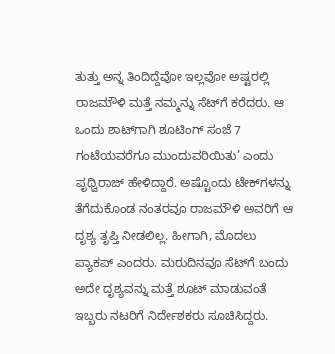ತುತ್ತು ಅನ್ನ ತಿಂದಿದ್ದೆವೋ ಇಲ್ಲವೋ ಅಷ್ಟರಲ್ಲಿ ರಾಜಮೌಳಿ ಮತ್ತೆ ನಮ್ಮನ್ನು ಸೆಟ್‌ಗೆ ಕರೆದರು. ಆ ಒಂದು ಶಾಟ್‌ಗಾಗಿ ಶೂಟಿಂಗ್ ಸಂಜೆ 7 ಗಂಟೆಯವರೆಗೂ ಮುಂದುವರಿಯಿತು’ ಎಂದು ಪೃಥ್ವಿರಾಜ್ ಹೇಳಿದ್ದಾರೆ. ಅಷ್ಟೊಂದು ಟೇಕ್‌ಗಳನ್ನು ತೆಗೆದುಕೊಂಡ ನಂತರವೂ ರಾಜಮೌಳಿ ಅವರಿಗೆ ಆ ದೃಶ್ಯ ತೃಪ್ತಿ ನೀಡಲಿಲ್ಲ. ಹೀಗಾಗಿ, ಮೊದಲು ಪ್ಯಾಕಪ್ ಎಂದರು. ಮರುದಿನವೂ ಸೆಟ್‌ಗೆ ಬಂದು ಅದೇ ದೃಶ್ಯವನ್ನು ಮತ್ತೆ ಶೂಟ್ ಮಾಡುವಂತೆ ಇಬ್ಬರು ನಟರಿಗೆ ನಿರ್ದೇಶಕರು ಸೂಚಿಸಿದ್ದರು.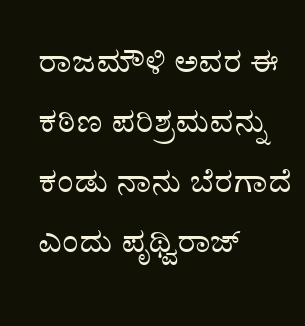ರಾಜಮೌಳಿ ಅವರ ಈ ಕಠಿಣ ಪರಿಶ್ರಮವನ್ನು ಕಂಡು ನಾನು ಬೆರಗಾದೆ ಎಂದು ಪೃಥ್ವಿರಾಜ್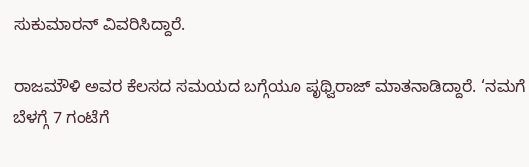ಸುಕುಮಾರನ್ ವಿವರಿಸಿದ್ದಾರೆ.

ರಾಜಮೌಳಿ ಅವರ ಕೆಲಸದ ಸಮಯದ ಬಗ್ಗೆಯೂ ಪೃಥ್ವಿರಾಜ್ ಮಾತನಾಡಿದ್ದಾರೆ. ‘ನಮಗೆ ಬೆಳಗ್ಗೆ 7 ಗಂಟೆಗೆ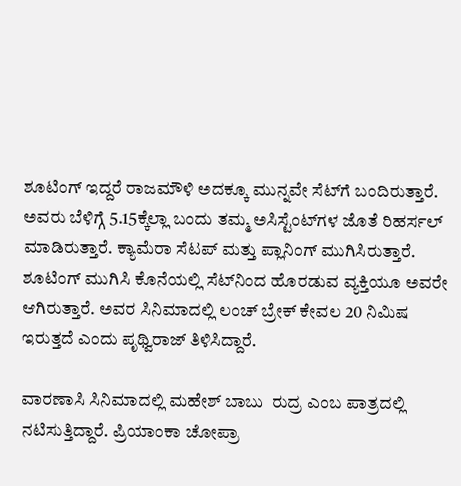ಶೂಟಿಂಗ್ ಇದ್ದರೆ ರಾಜಮೌಳಿ ಅದಕ್ಕೂ ಮುನ್ನವೇ ಸೆಟ್‌ಗೆ ಬಂದಿರುತ್ತಾರೆ. ಅವರು ಬೆಳಿಗ್ಗೆ 5.15ಕ್ಕೆಲ್ಲಾ ಬಂದು ತಮ್ಮ ಅಸಿಸ್ಟೆಂಟ್‌ಗಳ ಜೊತೆ ರಿಹರ್ಸಲ್ ಮಾಡಿರುತ್ತಾರೆ. ಕ್ಯಾಮೆರಾ ಸೆಟಪ್ ಮತ್ತು ಪ್ಲಾನಿಂಗ್ ಮುಗಿಸಿರುತ್ತಾರೆ. ಶೂಟಿಂಗ್ ಮುಗಿಸಿ ಕೊನೆಯಲ್ಲಿ ಸೆಟ್‌ನಿಂದ ಹೊರಡುವ ವ್ಯಕ್ತಿಯೂ ಅವರೇ ಆಗಿರುತ್ತಾರೆ. ಅವರ ಸಿನಿಮಾದಲ್ಲಿ ಲಂಚ್ ಬ್ರೇಕ್ ಕೇವಲ 20 ನಿಮಿಷ ಇರುತ್ತದೆ ಎಂದು ಪೃಥ್ವಿರಾಜ್ ತಿಳಿಸಿದ್ದಾರೆ.

ವಾರಣಾಸಿ ಸಿನಿಮಾದಲ್ಲಿ ಮಹೇಶ್ ಬಾಬು  ರುದ್ರ ಎಂಬ ಪಾತ್ರದಲ್ಲಿ ನಟಿಸುತ್ತಿದ್ದಾರೆ. ಪ್ರಿಯಾಂಕಾ ಚೋಪ್ರಾ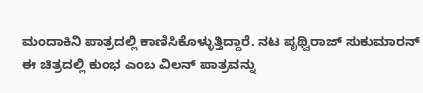ಮಂದಾಕಿನಿ ಪಾತ್ರದಲ್ಲಿ ಕಾಣಿಸಿಕೊಳ್ಳುತ್ತಿದ್ದಾರೆ. ನಟ ಪೃಥ್ವಿರಾಜ್ ಸುಕುಮಾರನ್ ಈ ಚಿತ್ರದಲ್ಲಿ ಕುಂಭ ಎಂಬ ವಿಲನ್ ಪಾತ್ರವನ್ನು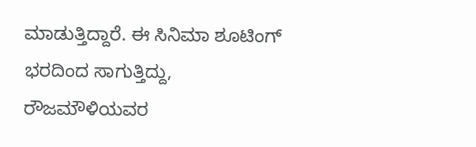ಮಾಡುತ್ತಿದ್ದಾರೆ. ಈ ಸಿನಿಮಾ ಶೂಟಿಂಗ್ ಭರದಿಂದ ಸಾಗುತ್ತಿದ್ದು, ರೌಜಮೌಳಿಯವರ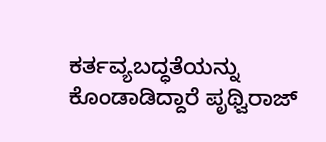ಕರ್ತವ್ಯಬದ್ಧತೆಯನ್ನು ಕೊಂಡಾಡಿದ್ದಾರೆ ಪೃಥ್ವಿರಾಜ್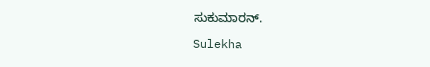ಸುಕುಮಾರನ್.

Sulekha